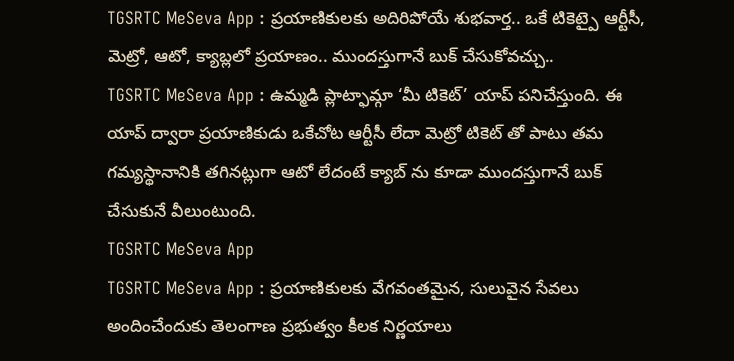TGSRTC MeSeva App : ప్రయాణికులకు అదిరిపోయే శుభవార్త.. ఒకే టికెట్పై ఆర్టీసీ, మెట్రో, ఆటో, క్యాబ్లలో ప్రయాణం.. ముందస్తుగానే బుక్ చేసుకోవచ్చు..
TGSRTC MeSeva App : ఉమ్మడి ప్లాట్ఫామ్గా ‘మీ టికెట్’ యాప్ పనిచేస్తుంది. ఈ యాప్ ద్వారా ప్రయాణికుడు ఒకేచోట ఆర్టీసీ లేదా మెట్రో టికెట్ తో పాటు తమ గమ్యస్థానానికి తగినట్లుగా ఆటో లేదంటే క్యాబ్ ను కూడా ముందస్తుగానే బుక్ చేసుకునే వీలుంటుంది.
TGSRTC MeSeva App
TGSRTC MeSeva App : ప్రయాణికులకు వేగవంతమైన, సులువైన సేవలు అందించేందుకు తెలంగాణ ప్రభుత్వం కీలక నిర్ణయాలు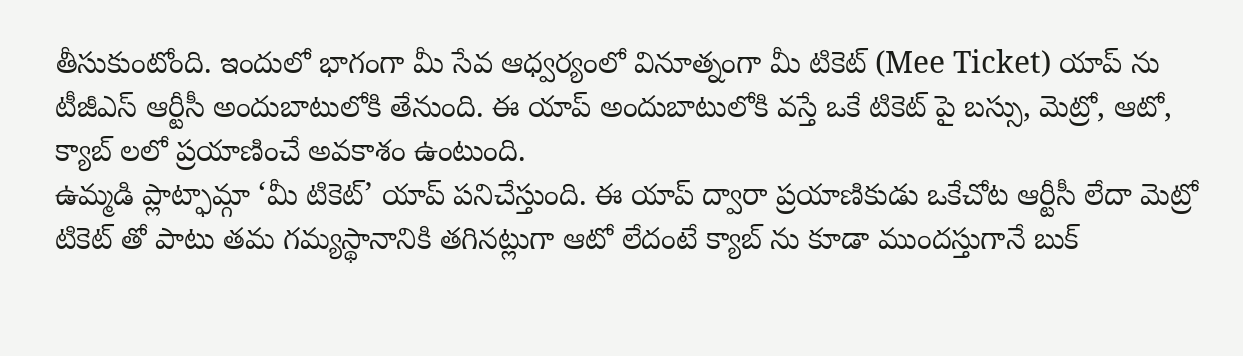తీసుకుంటోంది. ఇందులో భాగంగా మీ సేవ ఆధ్వర్యంలో వినూత్నంగా మీ టికెట్ (Mee Ticket) యాప్ ను టీజీఎస్ ఆర్టీసీ అందుబాటులోకి తేనుంది. ఈ యాప్ అందుబాటులోకి వస్తే ఒకే టికెట్ పై బస్సు, మెట్రో, ఆటో, క్యాబ్ లలో ప్రయాణించే అవకాశం ఉంటుంది.
ఉమ్మడి ప్లాట్ఫామ్గా ‘మీ టికెట్’ యాప్ పనిచేస్తుంది. ఈ యాప్ ద్వారా ప్రయాణికుడు ఒకేచోట ఆర్టీసీ లేదా మెట్రో టికెట్ తో పాటు తమ గమ్యస్థానానికి తగినట్లుగా ఆటో లేదంటే క్యాబ్ ను కూడా ముందస్తుగానే బుక్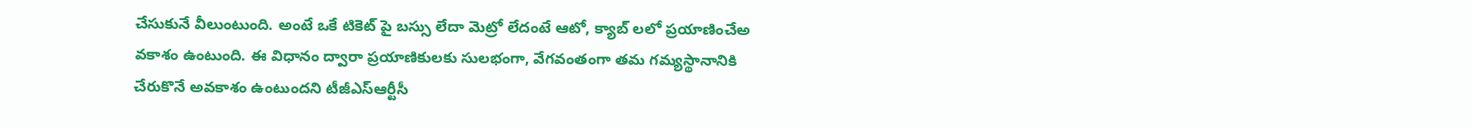చేసుకునే వీలుంటుంది. అంటే ఒకే టికెట్ పై బస్సు లేదా మెట్రో లేదంటే ఆటో, క్యాబ్ లలో ప్రయాణించేఅ వకాశం ఉంటుంది. ఈ విధానం ద్వారా ప్రయాణికులకు సులభంగా, వేగవంతంగా తమ గమ్యస్థానానికి చేరుకొనే అవకాశం ఉంటుందని టీజీఎస్ఆర్టీసీ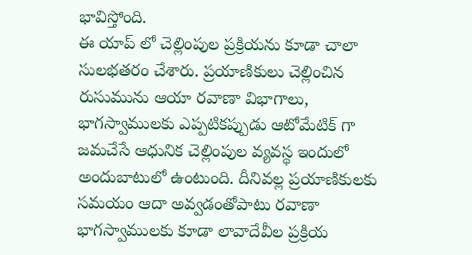భావిస్తోంది.
ఈ యాప్ లో చెల్లింపుల ప్రక్రియను కూడా చాలా సులభతరం చేశారు. ప్రయాణికులు చెల్లించిన రుసుమును ఆయా రవాణా విభాగాలు, భాగస్వాములకు ఎప్పటికప్పుడు ఆటోమేటిక్ గా జమచేసే ఆధునిక చెల్లింపుల వ్యవస్థ ఇందులో అందుబాటులో ఉంటుంది. దీనివల్ల ప్రయాణికులకు సమయం ఆదా అవ్వడంతోపాటు రవాణా భాగస్వాములకు కూడా లావాదేవీల ప్రక్రియ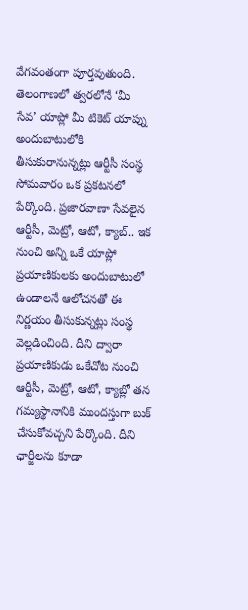వేగవంతంగా పూర్తవుతుంది.
తెలంగాణలో త్వరలోనే ‘మీ సేవ’ యాప్లో మీ టికెట్ యాప్ను అందుబాటులోకి తీసుకురానున్నట్లు ఆర్టీసీ సంస్థ సోమవారం ఒక ప్రకటనలో పేర్కొంది. ప్రజారవాణా సేవలైన ఆర్టీసీ, మెట్రో, ఆటో, క్యాబ్.. ఇక నుంచి అన్ని ఒకే యాప్లో ప్రయాణికులకు అందుబాటులో ఉండాలనే ఆలోచనతో ఈ నిర్ణయం తీసుకున్నట్లు సంస్థ వెల్లడించింది. దీని ద్వారా ప్రయాణికుడు ఒకేచోట నుంచి ఆర్టీసీ, మెట్రో, ఆటో, క్యాబ్లో తన గమ్యస్థానానికి ముందస్తుగా బుక్ చేసుకోవచ్చని పేర్కొంది. దీని ఛార్జీలను కూడా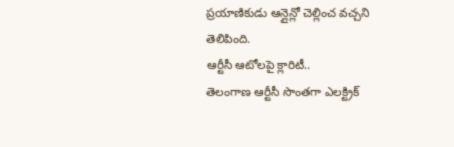ప్రయాణికుడు ఆన్లైన్లో చెల్లించ వచ్చని తెలిపింది.
ఆర్టీసీ ఆటోలపై క్లారిటీ..
తెలంగాణ ఆర్టీసీ సొంతగా ఎలక్ట్రిక్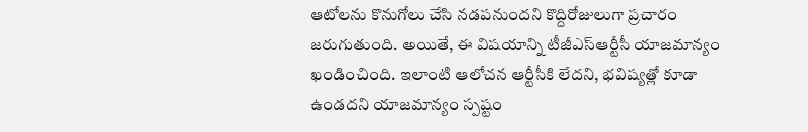ఆటోలను కొనుగోలు చేసి నడపనుందని కొద్దిరోజులుగా ప్రచారం జరుగుతుంది. అయితే, ఈ విషయాన్ని టీజీఎస్ఆర్టీసీ యాజమాన్యం ఖండించింది. ఇలాంటి ఆలోచన ఆర్టీసీకి లేదని, భవిష్యత్లో కూడా ఉండదని యాజమాన్యం స్పష్టం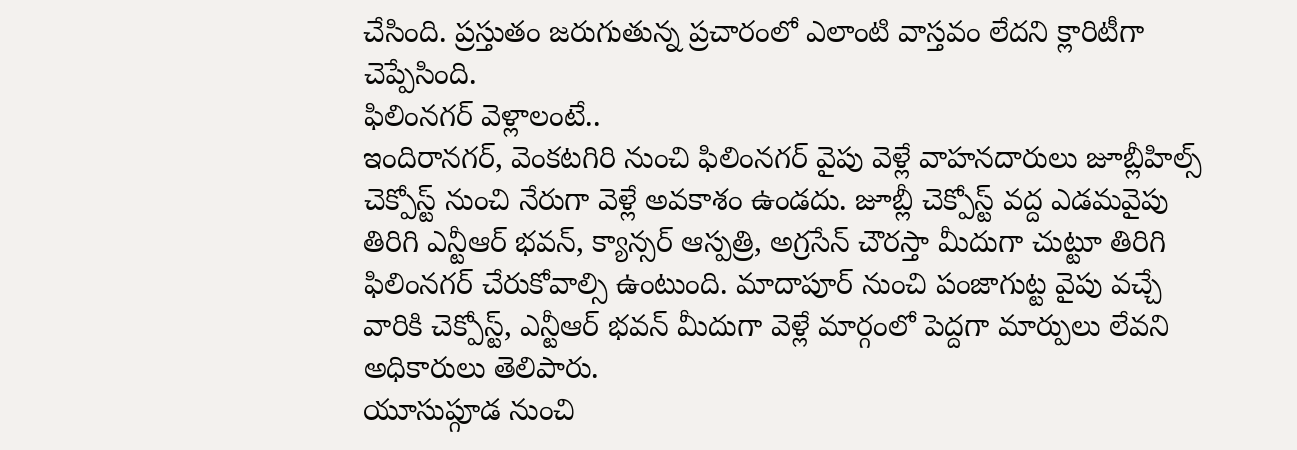చేసింది. ప్రస్తుతం జరుగుతున్న ప్రచారంలో ఎలాంటి వాస్తవం లేదని క్లారిటీగా చెప్పేసింది.
ఫిలింనగర్ వెళ్లాలంటే..
ఇందిరానగర్, వెంకటగిరి నుంచి ఫిలింనగర్ వైపు వెళ్లే వాహనదారులు జూబ్లీహిల్స్ చెక్పోస్ట్ నుంచి నేరుగా వెళ్లే అవకాశం ఉండదు. జూబ్లీ చెక్పోస్ట్ వద్ద ఎడమవైపు తిరిగి ఎన్టీఆర్ భవన్, క్యాన్సర్ ఆస్పత్రి, అగ్రసేన్ చౌరస్తా మీదుగా చుట్టూ తిరిగి ఫిలింనగర్ చేరుకోవాల్సి ఉంటుంది. మాదాపూర్ నుంచి పంజాగుట్ట వైపు వచ్చే వారికి చెక్పోస్ట్, ఎన్టీఆర్ భవన్ మీదుగా వెళ్లే మార్గంలో పెద్దగా మార్పులు లేవని అధికారులు తెలిపారు.
యూసుప్గూడ నుంచి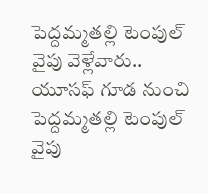పెద్దమ్మతల్లి టెంపుల్ వైపు వెళ్లేవారు..
యూసఫ్ గూడ నుంచి పెద్దమ్మతల్లి టెంపుల్ వైపు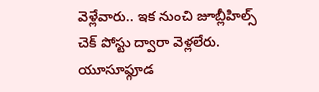వెళ్లేవారు.. ఇక నుంచి జూబ్లీహిల్స్ చెక్ పోస్టు ద్వారా వెళ్లలేరు. యూసూఫ్గూడ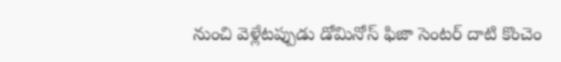నుంచి వెళ్లేటప్పుడు డోమినోస్ ఫిజా సెంటర్ దాటి కొంచెం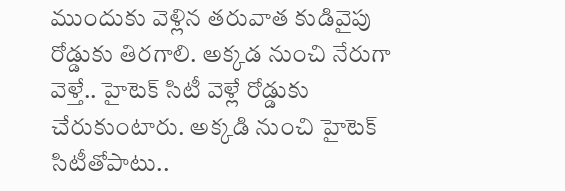ముందుకు వెళ్లిన తరువాత కుడివైపు రోడ్డుకు తిరగాలి. అక్కడ నుంచి నేరుగా వెళ్తే.. హైటెక్ సిటీ వెళ్లే రోడ్డుకు చేరుకుంటారు. అక్కడి నుంచి హైటెక్ సిటీతోపాటు..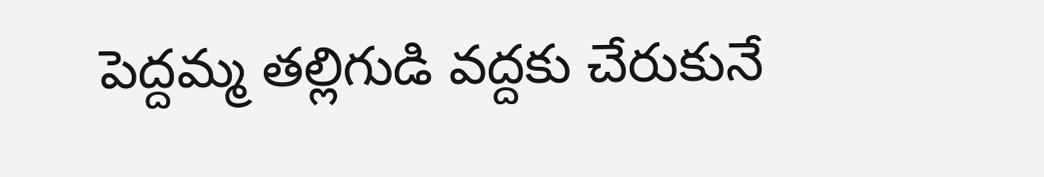పెద్దమ్మ తల్లిగుడి వద్దకు చేరుకునే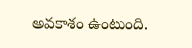అవకాశం ఉంటుంది.